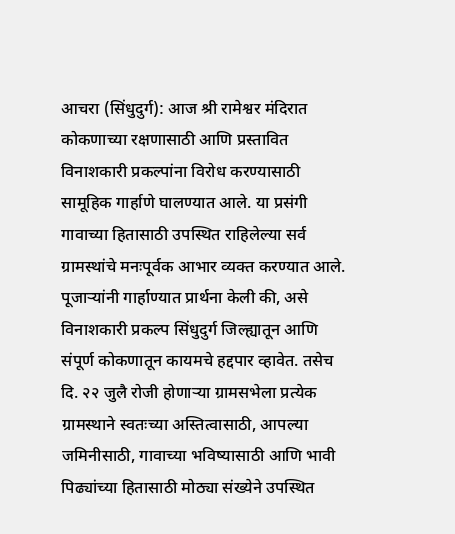आचरा (सिंधुदुर्ग): आज श्री रामेश्वर मंदिरात कोकणाच्या रक्षणासाठी आणि प्रस्तावित विनाशकारी प्रकल्पांना विरोध करण्यासाठी सामूहिक गार्हाणे घालण्यात आले. या प्रसंगी गावाच्या हितासाठी उपस्थित राहिलेल्या सर्व ग्रामस्थांचे मनःपूर्वक आभार व्यक्त करण्यात आले.
पूजाऱ्यांनी गार्हाण्यात प्रार्थना केली की, असे विनाशकारी प्रकल्प सिंधुदुर्ग जिल्ह्यातून आणि संपूर्ण कोकणातून कायमचे हद्दपार व्हावेत. तसेच दि. २२ जुलै रोजी होणाऱ्या ग्रामसभेला प्रत्येक ग्रामस्थाने स्वतःच्या अस्तित्वासाठी, आपल्या जमिनीसाठी, गावाच्या भविष्यासाठी आणि भावी पिढ्यांच्या हितासाठी मोठ्या संख्येने उपस्थित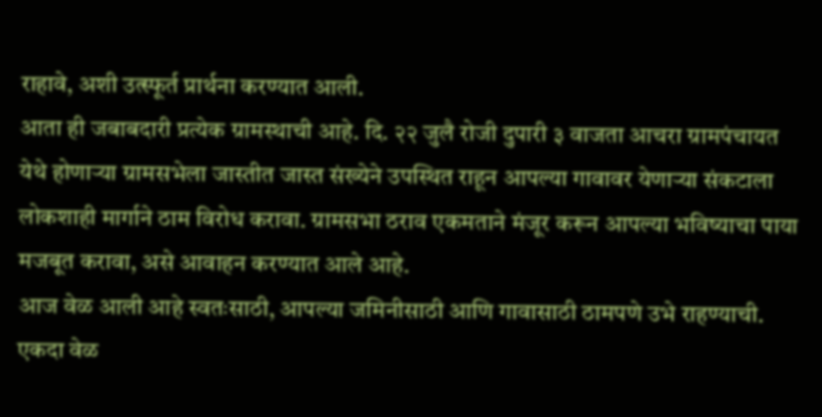राहावे, अशी उत्स्फूर्त प्रार्थना करण्यात आली.
आता ही जबाबदारी प्रत्येक ग्रामस्थाची आहे. दि. २२ जुलै रोजी दुपारी ३ वाजता आचरा ग्रामपंचायत येथे होणाऱ्या ग्रामसभेला जास्तीत जास्त संख्येने उपस्थित राहून आपल्या गावावर येणाऱ्या संकटाला लोकशाही मार्गाने ठाम विरोध करावा. ग्रामसभा ठराव एकमताने मंजूर करून आपल्या भविष्याचा पाया मजबूत करावा, असे आवाहन करण्यात आले आहे.
आज वेळ आली आहे स्वतःसाठी, आपल्या जमिनीसाठी आणि गावासाठी ठामपणे उभे राहण्याची. एकदा वेळ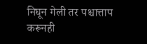निघून गेली तर पश्चात्ताप करूनही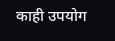काही उपयोग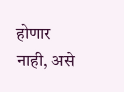होणार नाही, असे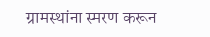ग्रामस्थांना स्मरण करून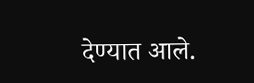देण्यात आले.